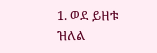1. ወደ ይዘቱ ዝለል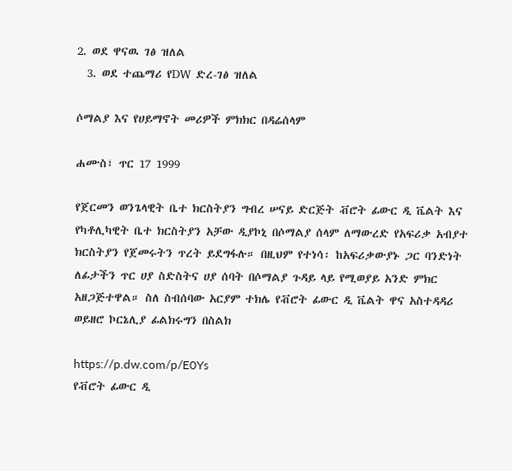2. ወደ ዋናዉ ገፅ ዝለል
  3. ወደ ተጨማሪ የDW ድረ-ገፅ ዝለል

ሶማልያ እና የሀይማኖት መሪዎች ምክክር በዳሬሰላም

ሐሙስ፣ ጥር 17 1999

የጀርመን ወንጌላዊት ቤተ ክርስትያን ግብረ ሠናይ ድርጅት ቭሮት ፊውር ዲ ቬልት እና የካቶሊካዊት ቤተ ክርስትያን አቻው ዲያኮኒ በሶማልያ ሰላም ለማውረድ የአፍሪቃ አብያተ ክርስትያን የጀመሩትን ጥረት ይደግፋሉ። በዚህም የተነሳ፡ ከአፍሪቃውያኑ ጋር ባንድነት ለፊታችን ጥር ሀያ ስድስትና ሀያ ሰባት በሶማልያ ጉዳይ ላይ የሚወያይ አንድ ምክር አዘጋጅተዋል። ስለ ስብሰባው አርያም ተክሌ የቭሮት ፊውር ዲ ቬልት ዋና አስተዳዳሪ ወይዘሮ ኮርኔሊያ ፊልክሩግን በስልክ

https://p.dw.com/p/E0Ys
የቭሮት ፊውር ዲ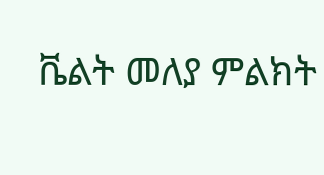ቬልት መለያ ምልክት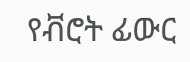የቭሮት ፊውር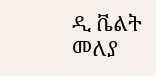ዲ ቬልት መለያ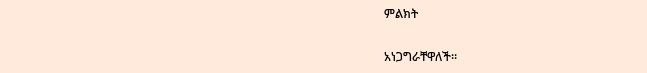ምልክት

አነጋግራቸዋለች።